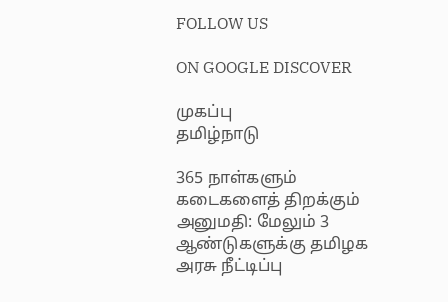FOLLOW US

ON GOOGLE DISCOVER

முகப்பு
தமிழ்நாடு

365 நாள்களும் கடைகளைத் திறக்கும் அனுமதி: மேலும் 3 ஆண்டுகளுக்கு தமிழக அரசு நீட்டிப்பு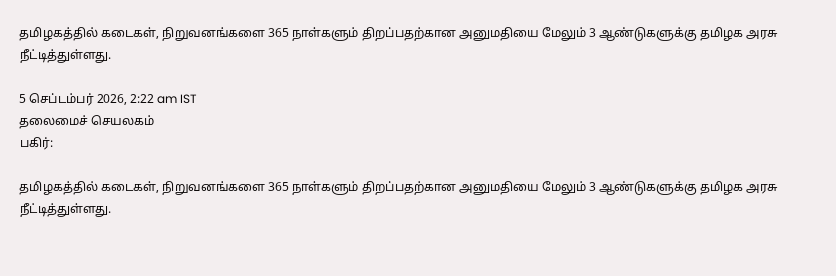தமிழகத்தில் கடைகள், நிறுவனங்களை 365 நாள்களும் திறப்பதற்கான அனுமதியை மேலும் 3 ஆண்டுகளுக்கு தமிழக அரசு நீட்டித்துள்ளது.

5 செப்டம்பர் 2026, 2:22 am IST
தலைமைச் செயலகம்
பகிர்:

தமிழகத்தில் கடைகள், நிறுவனங்களை 365 நாள்களும் திறப்பதற்கான அனுமதியை மேலும் 3 ஆண்டுகளுக்கு தமிழக அரசு நீட்டித்துள்ளது.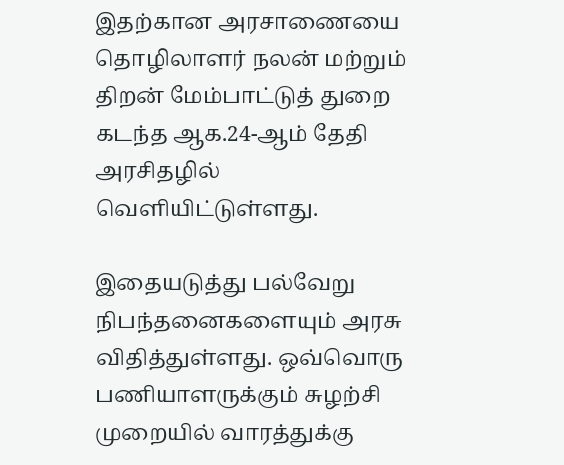இதற்கான அரசாணையை தொழிலாளர் நலன் மற்றும் திறன் மேம்பாட்டுத் துறை கடந்த ஆக.24-ஆம் தேதி அரசிதழில் வெளியிட்டுள்ளது.

இதையடுத்து பல்வேறு நிபந்தனைகளையும் அரசு விதித்துள்ளது. ஒவ்வொரு பணியாளருக்கும் சுழற்சி முறையில் வாரத்துக்கு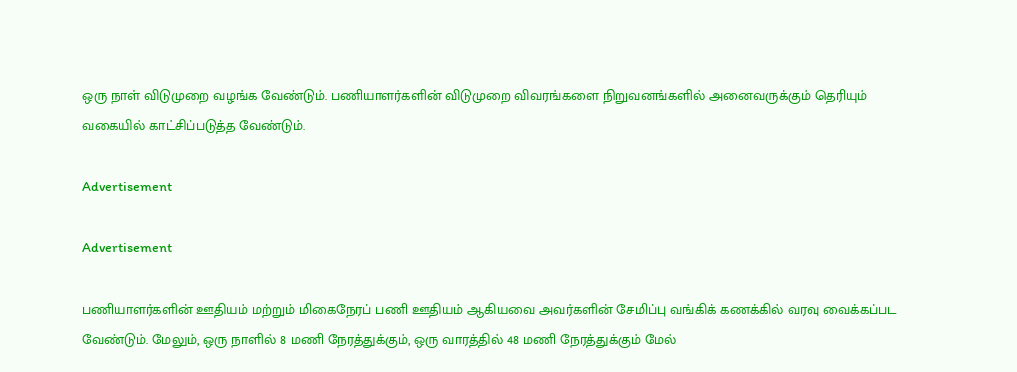ஒரு நாள் விடுமுறை வழங்க வேண்டும். பணியாளர்களின் விடுமுறை விவரங்களை நிறுவனங்களில் அனைவருக்கும் தெரியும் வகையில் காட்சிப்படுத்த வேண்டும்.

Advertisement

Advertisement

பணியாளர்களின் ஊதியம் மற்றும் மிகைநேரப் பணி ஊதியம் ஆகியவை அவர்களின் சேமிப்பு வங்கிக் கணக்கில் வரவு வைக்கப்பட வேண்டும். மேலும், ஒரு நாளில் 8 மணி நேரத்துக்கும், ஒரு வாரத்தில் 48 மணி நேரத்துக்கும் மேல்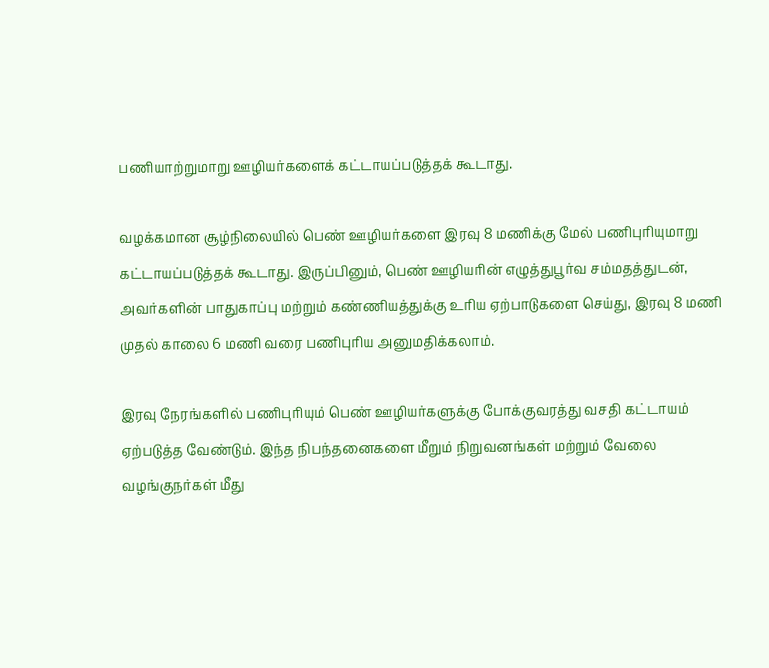பணியாற்றுமாறு ஊழியர்களைக் கட்டாயப்படுத்தக் கூடாது.

வழக்கமான சூழ்நிலையில் பெண் ஊழியர்களை இரவு 8 மணிக்கு மேல் பணிபுரியுமாறு கட்டாயப்படுத்தக் கூடாது. இருப்பினும், பெண் ஊழியரின் எழுத்துபூர்வ சம்மதத்துடன், அவர்களின் பாதுகாப்பு மற்றும் கண்ணியத்துக்கு உரிய ஏற்பாடுகளை செய்து, இரவு 8 மணி முதல் காலை 6 மணி வரை பணிபுரிய அனுமதிக்கலாம்.

இரவு நேரங்களில் பணிபுரியும் பெண் ஊழியர்களுக்கு போக்குவரத்து வசதி கட்டாயம் ஏற்படுத்த வேண்டும். இந்த நிபந்தனைகளை மீறும் நிறுவனங்கள் மற்றும் வேலை வழங்குநர்கள் மீது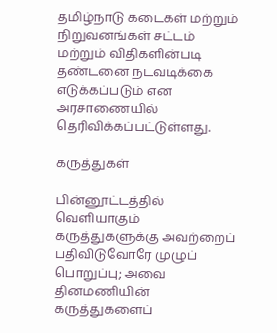தமிழ்நாடு கடைகள் மற்றும் நிறுவனங்கள் சட்டம் மற்றும் விதிகளின்படி தண்டனை நடவடிக்கை எடுக்கப்படும் என அரசாணையில் தெரிவிக்கப்பட்டுள்ளது.

கருத்துகள்

பின்னூட்டத்தில் வெளியாகும் கருத்துகளுக்கு அவற்றைப் பதிவிடுவோரே முழுப் பொறுப்பு; அவை தினமணியின் கருத்துகளைப்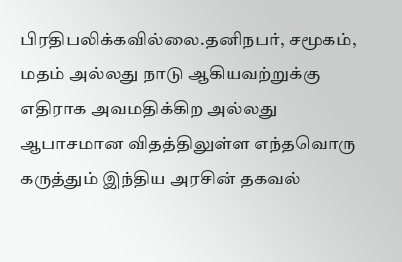பிரதிபலிக்கவில்லை.தனிநபர், சமூகம், மதம் அல்லது நாடு ஆகியவற்றுக்கு எதிராக அவமதிக்கிற அல்லது ஆபாசமான விதத்திலுள்ள எந்தவொரு கருத்தும் இந்திய அரசின் தகவல்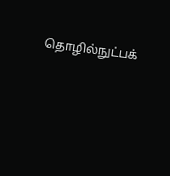தொழில்நுட்பக்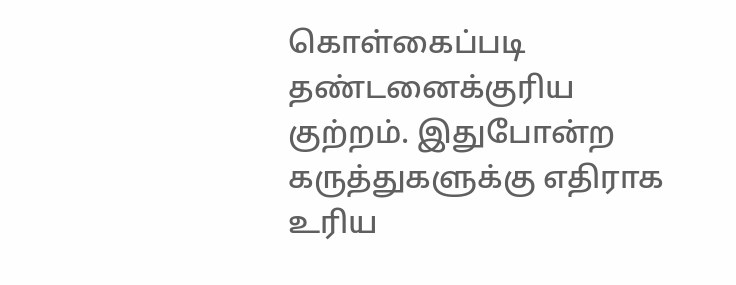கொள்கைப்படி தண்டனைக்குரிய குற்றம். இதுபோன்ற கருத்துகளுக்கு எதிராக உரிய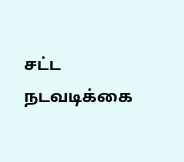சட்ட நடவடிக்கை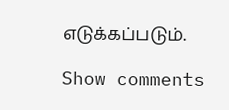எடுக்கப்படும்.

Show comments